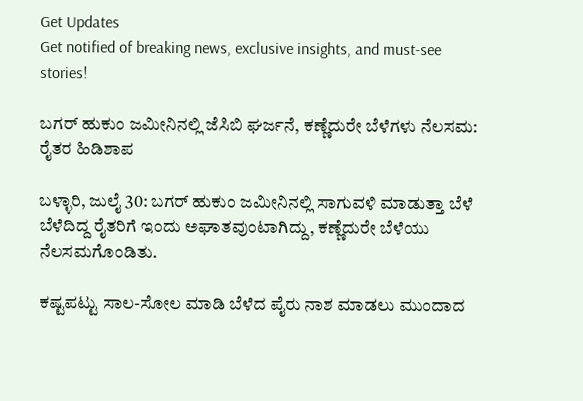Get Updates
Get notified of breaking news, exclusive insights, and must-see stories!

ಬಗರ್ ಹುಕುಂ ಜಮೀನಿನಲ್ಲಿ ಜೆಸಿಬಿ ಘರ್ಜನೆ, ಕಣ್ಣೆದುರೇ ಬೆಳೆಗಳು ನೆಲಸಮ: ರೈತರ ಹಿಡಿಶಾಪ

ಬಳ್ಳಾರಿ, ಜುಲೈ 30: ಬಗರ್ ಹುಕುಂ ಜಮೀನಿನಲ್ಲಿ ಸಾಗುವಳಿ ಮಾಡುತ್ತಾ ಬೆಳೆ ಬೆಳೆದಿದ್ದ ರೈತರಿಗೆ ಇಂದು ಅಘಾತವುಂಟಾಗಿದ್ದು, ಕಣ್ಣೆದುರೇ ಬೆಳೆಯು ನೆಲಸಮಗೊಂಡಿತು.

ಕಷ್ಟಪಟ್ಟು ಸಾಲ-ಸೋಲ ಮಾಡಿ ಬೆಳೆದ ಪೈರು ನಾಶ ಮಾಡಲು ಮುಂದಾದ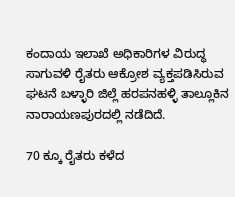ಕಂದಾಯ ಇಲಾಖೆ ಅಧಿಕಾರಿಗಳ ವಿರುದ್ಧ ಸಾಗುವಳಿ ರೈತರು ಆಕ್ರೋಶ ವ್ಯಕ್ತಪಡಿಸಿರುವ ಘಟನೆ ಬಳ್ಳಾರಿ ಜಿಲ್ಲೆ ಹರಪನಹಳ್ಳಿ ‌ತಾಲ್ಲೂಕಿನ ನಾರಾಯಣಪುರದಲ್ಲಿ ನಡೆದಿದೆ.

70 ಕ್ಕೂ ರೈತರು ಕಳೆದ‌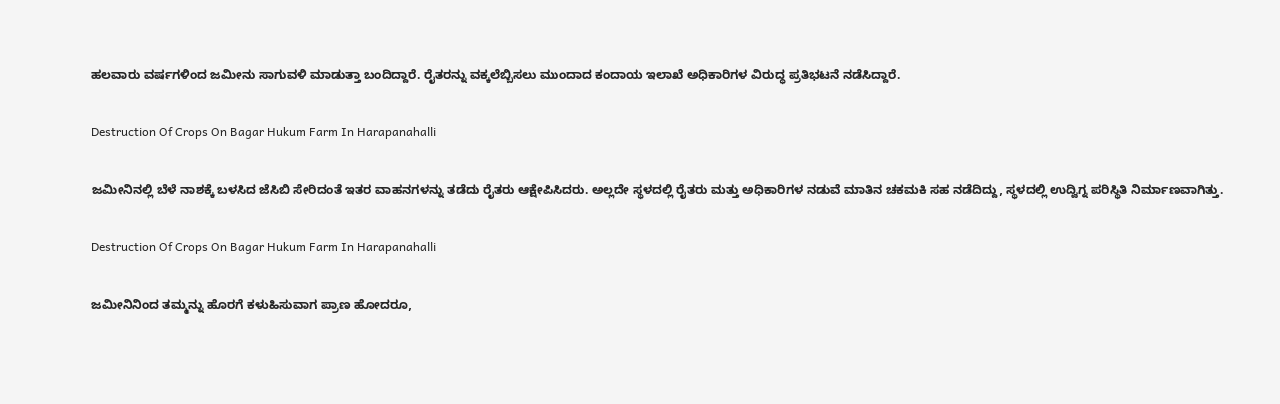ಹಲವಾರು ವರ್ಷಗಳಿಂದ ಜಮೀನು ಸಾಗುವಳಿ ಮಾಡುತ್ತಾ ಬಂದಿದ್ದಾರೆ. ರೈತರನ್ನು ವಕ್ಕಲೆಬ್ಬಿಸಲು ಮುಂದಾದ ಕಂದಾಯ ಇಲಾಖೆ ಅಧಿಕಾರಿಗಳ ವಿರುದ್ಧ ಪ್ರತಿಭಟನೆ ನಡೆಸಿದ್ದಾರೆ.

Destruction Of Crops On Bagar Hukum Farm In Harapanahalli

ಜಮೀನಿನಲ್ಲಿ ಬೆಳೆ ನಾಶಕ್ಕೆ ಬಳಸಿದ ಜೆಸಿಬಿ ಸೇರಿದಂತೆ ಇತರ ವಾಹನಗಳನ್ನು ತಡೆದು ರೈತರು ಆಕ್ಷೇಪಿಸಿದರು. ಅಲ್ಲದೇ ಸ್ಥಳದಲ್ಲಿ ರೈತರು ಮತ್ತು ಅಧಿಕಾರಿಗಳ ನಡುವೆ ಮಾತಿನ ಚಕಮಕಿ ಸಹ ನಡೆದಿದ್ದು, ಸ್ಥಳದಲ್ಲಿ ಉದ್ವಿಗ್ನ ಪರಿಸ್ಥಿತಿ ನಿರ್ಮಾಣವಾಗಿತ್ತು.

Destruction Of Crops On Bagar Hukum Farm In Harapanahalli

ಜಮೀನಿನಿಂದ ತಮ್ಮನ್ನು ಹೊರಗೆ ಕಳುಹಿಸುವಾಗ ಪ್ರಾಣ ಹೋದರೂ,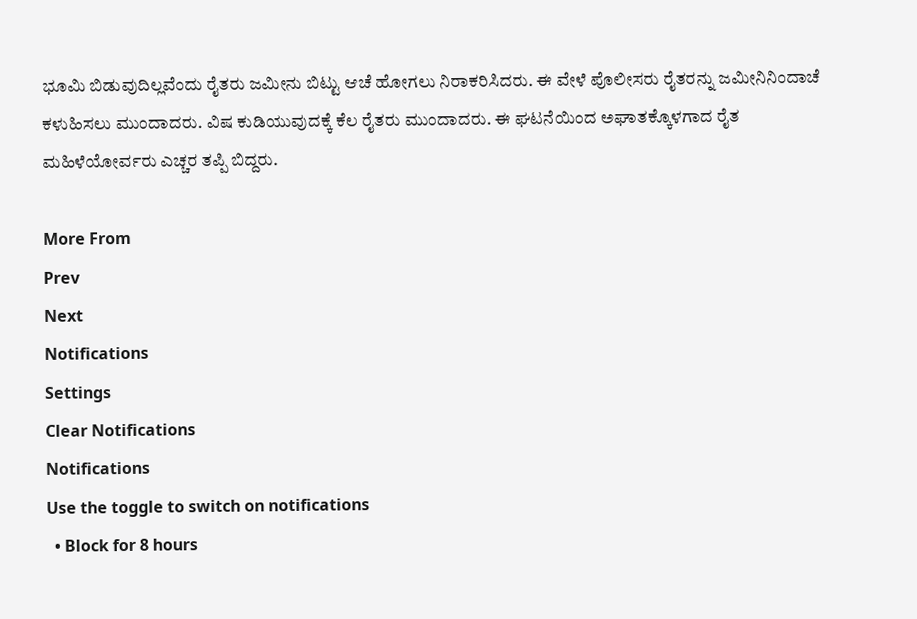ಭೂಮಿ ಬಿಡುವುದಿಲ್ಲವೆಂದು ರೈತರು ಜಮೀನು ಬಿಟ್ಟು ಆಚೆ ಹೋಗಲು‌ ನಿರಾಕರಿಸಿದರು. ಈ ವೇಳೆ ಪೊಲೀಸರು ರೈತರನ್ನು ಜಮೀನಿನಿಂದಾಚೆ ಕಳುಹಿಸಲು‌ ಮುಂದಾದರು. ವಿಷ ಕುಡಿಯುವುದಕ್ಕೆ ಕೆಲ ರೈತರು ಮುಂದಾದರು. ಈ ಘಟನೆಯಿಂದ ಅಘಾತಕ್ಕೊಳಗಾದ ರೈತ ಮಹಿಳೆಯೋರ್ವರು ಎಚ್ಚರ ತಪ್ಪಿ ಬಿದ್ದರು.

More From
Prev
Next
Notifications
Settings
Clear Notifications
Notifications
Use the toggle to switch on notifications
  • Block for 8 hours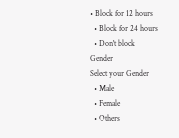• Block for 12 hours
  • Block for 24 hours
  • Don't block
Gender
Select your Gender
  • Male
  • Female
  • Others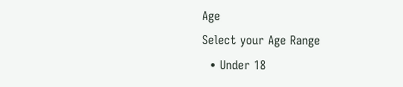Age
Select your Age Range
  • Under 18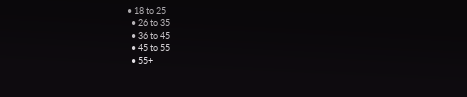• 18 to 25
  • 26 to 35
  • 36 to 45
  • 45 to 55
  • 55+